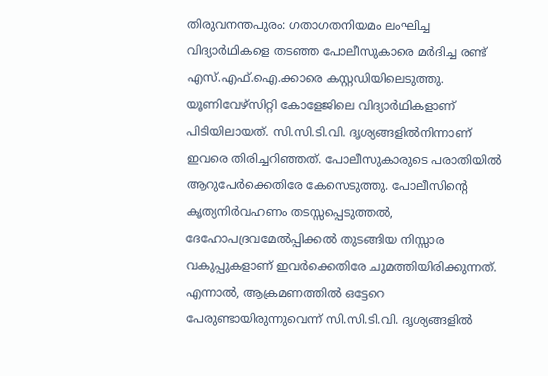തിരുവനന്തപുരം: ഗതാഗതനിയമം ലംഘിച്ച വിദ്യാർഥികളെ തടഞ്ഞ പോലീസുകാരെ മർദിച്ച രണ്ട് എസ്.എഫ്.ഐ.ക്കാരെ കസ്റ്റഡിയിലെടുത്തു. യൂണിവേഴ്സിറ്റി കോളേജിലെ വിദ്യാർഥികളാണ് പിടിയിലായത്. സി.സി.ടി.വി. ദൃശ്യങ്ങളിൽനിന്നാണ് ഇവരെ തിരിച്ചറിഞ്ഞത്. പോലീസുകാരുടെ പരാതിയിൽ ആറുപേർക്കെതിരേ കേസെടുത്തു. പോലീസിന്റെ കൃത്യനിർവഹണം തടസ്സപ്പെടുത്തൽ, ദേഹോപദ്രവമേൽപ്പിക്കൽ തുടങ്ങിയ നിസ്സാര വകുപ്പുകളാണ് ഇവർക്കെതിരേ ചുമത്തിയിരിക്കുന്നത്. എന്നാൽ, ആക്രമണത്തിൽ ഒട്ടേറെ പേരുണ്ടായിരുന്നുവെന്ന് സി.സി.ടി.വി. ദൃശ്യങ്ങളിൽ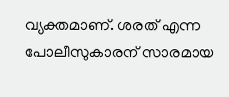വ്യക്തമാണ്. ശരത് എന്ന പോലീസുകാരന് സാരമായ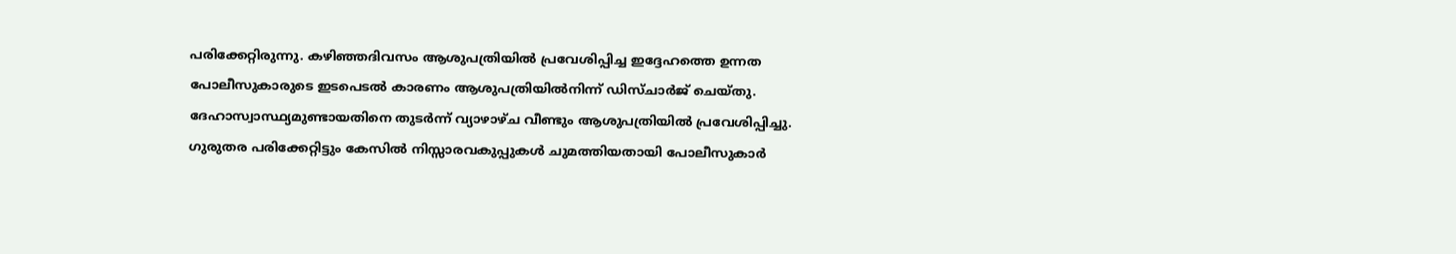പരിക്കേറ്റിരുന്നു. കഴിഞ്ഞദിവസം ആശുപത്രിയിൽ പ്രവേശിപ്പിച്ച ഇദ്ദേഹത്തെ ഉന്നത പോലീസുകാരുടെ ഇടപെടൽ കാരണം ആശുപത്രിയിൽനിന്ന് ഡിസ്ചാർജ് ചെയ്തു. ദേഹാസ്വാസ്ഥ്യമുണ്ടായതിനെ തുടർന്ന് വ്യാഴാഴ്ച വീണ്ടും ആശുപത്രിയിൽ പ്രവേശിപ്പിച്ചു. ഗുരുതര പരിക്കേറ്റിട്ടും കേസിൽ നിസ്സാരവകുപ്പുകൾ ചുമത്തിയതായി പോലീസുകാർ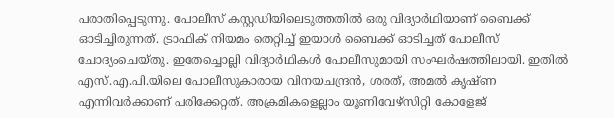പരാതിപ്പെടുന്നു. പോലീസ് കസ്റ്റഡിയിലെടുത്തതിൽ ഒരു വിദ്യാർഥിയാണ് ബൈക്ക് ഓടിച്ചിരുന്നത്. ട്രാഫിക് നിയമം തെറ്റിച്ച് ഇയാൾ ബൈക്ക് ഓടിച്ചത് പോലീസ് ചോദ്യംചെയ്തു. ഇതേച്ചൊല്ലി വിദ്യാർഥികൾ പോലീസുമായി സംഘർഷത്തിലായി. ഇതിൽ എസ്.എ.പി.യിലെ പോലീസുകാരായ വിനയചന്ദ്രൻ, ശരത്, അമൽ കൃഷ്ണ എന്നിവർക്കാണ് പരിക്കേറ്റത്. അക്രമികളെല്ലാം യൂണിവേഴ്സിറ്റി കോളേജ്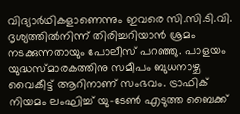വിദ്യാർഥികളാണെന്നും ഇവരെ സി.സി.ടി.വി. ദൃശ്യത്തിൽനിന്ന് തിരിച്ചറിയാൻ ശ്രമം നടക്കുന്നതായും പോലീസ് പറഞ്ഞു. പാളയം യുദ്ധസ്മാരകത്തിനു സമീപം ബുധനാഴ്ച വൈകീട്ട് ആറിനാണ് സംഭവം. ട്രാഫിക് നിയമം ലംഘിച്ച് യു-ടേൺ എടുത്ത ബൈക്ക്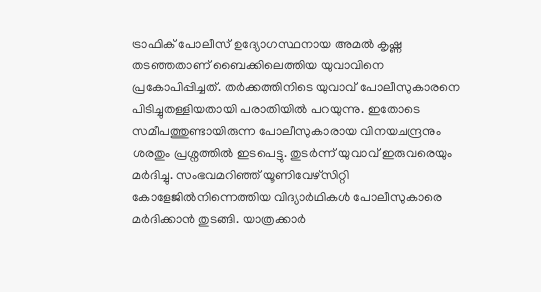ട്രാഫിക് പോലീസ് ഉദ്യോഗസ്ഥനായ അമൽ കൃഷ്ണ തടഞ്ഞതാണ് ബൈക്കിലെത്തിയ യുവാവിനെ പ്രകോപിപ്പിച്ചത്. തർക്കത്തിനിടെ യുവാവ് പോലീസുകാരനെ പിടിച്ചുതള്ളിയതായി പരാതിയിൽ പറയുന്നു. ഇതോടെ സമീപത്തുണ്ടായിരുന്ന പോലീസുകാരായ വിനയചന്ദ്രനും ശരതും പ്രശ്നത്തിൽ ഇടപെട്ടു. തുടർന്ന് യുവാവ് ഇരുവരെയും മർദിച്ചു. സംഭവമറിഞ്ഞ് യൂണിവേഴ്സിറ്റി കോളേജിൽനിന്നെത്തിയ വിദ്യാർഥികൾ പോലീസുകാരെ മർദിക്കാൻ തുടങ്ങി. യാത്രക്കാർ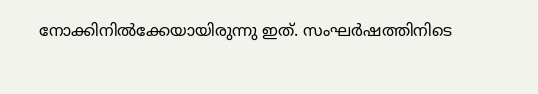നോക്കിനിൽക്കേയായിരുന്നു ഇത്. സംഘർഷത്തിനിടെ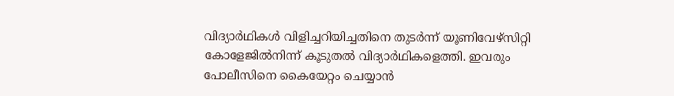വിദ്യാർഥികൾ വിളിച്ചറിയിച്ചതിനെ തുടർന്ന് യൂണിവേഴ്സിറ്റി കോളേജിൽനിന്ന് കൂടുതൽ വിദ്യാർഥികളെത്തി. ഇവരും പോലീസിനെ കൈയേറ്റം ചെയ്യാൻ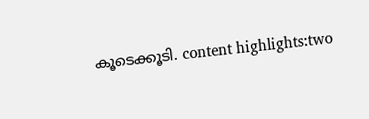കൂടെക്കൂടി. content highlights:two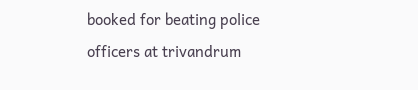booked for beating police officers at trivandrum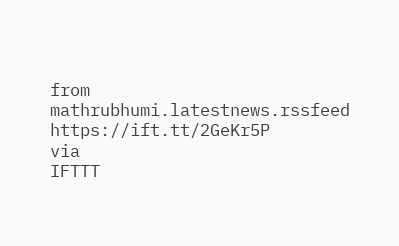from mathrubhumi.latestnews.rssfeed https://ift.tt/2GeKr5P
via
IFTTT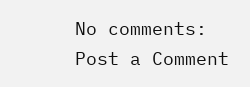No comments:
Post a Comment